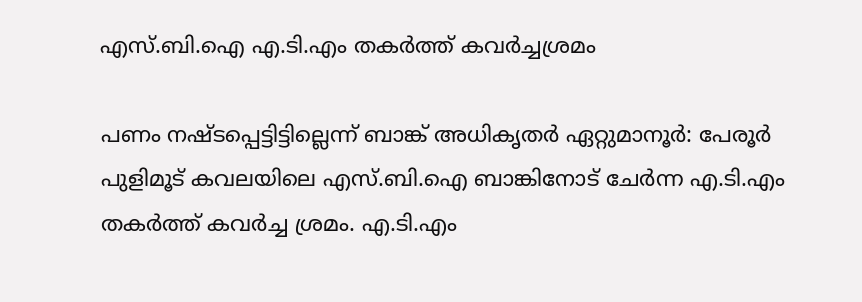എസ്.ബി.ഐ എ.ടി.എം തകര്‍ത്ത് കവര്‍ച്ചശ്രമം

പണം നഷ്ടപ്പെട്ടിട്ടില്ലെന്ന് ബാങ്ക് അധികൃതർ ഏറ്റുമാനൂർ: പേരൂർ പുളിമൂട് കവലയിലെ എസ്.ബി.ഐ ബാങ്കിനോട് ചേർന്ന എ.ടി.എം തകർത്ത് കവർച്ച ശ്രമം. എ.ടി.എം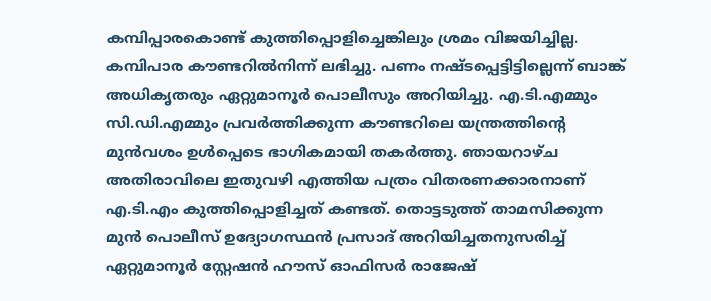കമ്പിപ്പാരകൊണ്ട് കുത്തിപ്പൊളിച്ചെങ്കിലും ശ്രമം വിജയിച്ചില്ല. കമ്പിപാര കൗണ്ടറിൽനിന്ന് ലഭിച്ചു. പണം നഷ്ടപ്പെട്ടിട്ടില്ലെന്ന് ബാങ്ക് അധികൃതരും ഏറ്റുമാനൂർ പൊലീസും അറിയിച്ചു. എ.ടി.എമ്മും സി.ഡി.എമ്മും പ്രവര്‍ത്തിക്കുന്ന കൗണ്ടറിലെ യന്ത്രത്തിന്‍റെ മുന്‍വശം ഉള്‍പ്പെടെ ഭാഗികമായി തകർത്തു. ഞായറാഴ്ച അതിരാവിലെ ഇതുവഴി എത്തിയ പത്രം വിതരണക്കാരനാണ് എ.ടി.എം കുത്തിപ്പൊളിച്ചത് കണ്ടത്. തൊ‌ട്ടടുത്ത് താമസിക്കുന്ന മുൻ പൊലീസ് ഉദ്യോഗസ്ഥന്‍ പ്രസാദ് അറിയിച്ചതനുസരിച്ച് ഏറ്റുമാനൂർ സ്റ്റേഷൻ ഹൗസ് ഓഫിസർ രാജേഷ്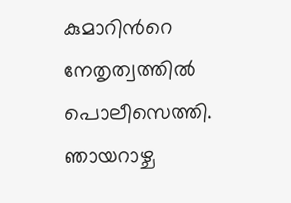കുമാറിന്‍റെ നേതൃത്വത്തിൽ പൊലീസെത്തി. ഞായറാഴ്ച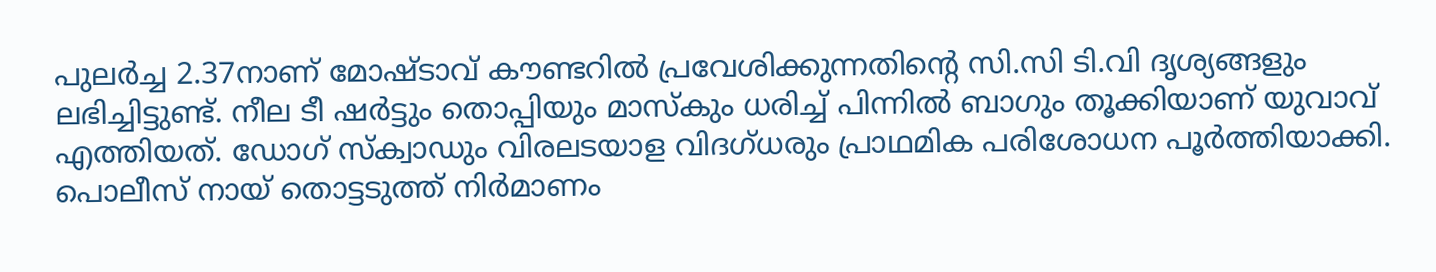പുലർച്ച 2.37നാണ് മോഷ്ടാവ് കൗണ്ടറിൽ പ്രവേശിക്കുന്നതിന്‍റെ സി.സി ടി.വി ദൃശ്യങ്ങളും ലഭിച്ചിട്ടുണ്ട്. നീല ടീ ഷർട്ടും തൊപ്പിയും മാസ്‌കും ധരിച്ച് പിന്നില്‍ ബാഗും തൂക്കിയാണ് യുവാവ് എത്തിയത്. ഡോഗ് സ്‌ക്വാഡും വിരലടയാള വിദഗ്ധരും പ്രാഥമിക പരിശോധന പൂർത്തിയാക്കി. പൊലീസ് നായ് തൊട്ടടുത്ത് നിര്‍മാണം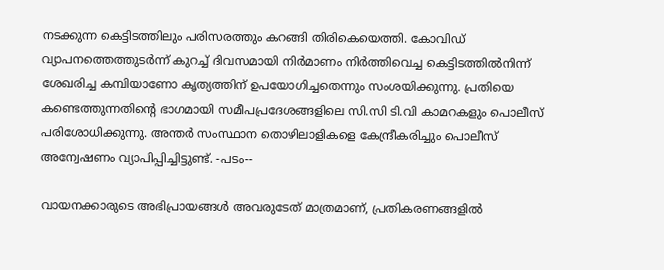നടക്കുന്ന കെട്ടിടത്തിലും പരിസരത്തും കറങ്ങി തിരികെയെത്തി. കോവിഡ് വ്യാപനത്തെത്തുടര്‍ന്ന് കുറച്ച് ദിവസമായി നിര്‍മാണം നിര്‍ത്തിവെച്ച കെട്ടിടത്തിൽനിന്ന് ശേഖരിച്ച കമ്പിയാണോ കൃത്യത്തിന് ഉപയോഗിച്ചതെന്നും സംശയിക്കുന്നു. പ്രതിയെ കണ്ടെത്തുന്നതിന്‍റെ ഭാഗമായി സമീപപ്രദേശങ്ങളിലെ സി.സി ടി.വി കാമറകളും പൊലീസ് പരിശോധിക്കുന്നു. അന്തർ സംസ്ഥാന തൊഴിലാളികളെ കേന്ദ്രീകരിച്ചും പൊലീസ് അന്വേഷണം വ്യാപിപ്പിച്ചിട്ടുണ്ട്. -പടം--

വായനക്കാരുടെ അഭിപ്രായങ്ങള്‍ അവരുടേത് മാത്രമാണ്, പ്രതികരണങ്ങളിൽ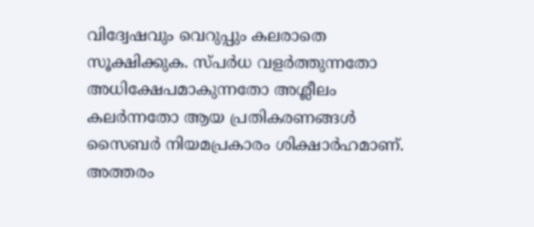വിദ്വേഷവും വെറുപ്പും കലരാതെ സൂക്ഷിക്കുക. സ്പർധ വളർത്തുന്നതോ അധിക്ഷേപമാകുന്നതോ അശ്ലീലം കലർന്നതോ ആയ പ്രതികരണങ്ങൾ സൈബർ നിയമപ്രകാരം ശിക്ഷാർഹമാണ്. അത്തരം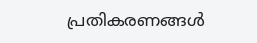പ്രതികരണങ്ങൾ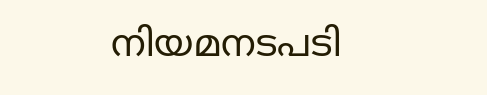നിയമനടപടി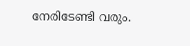നേരിടേണ്ടി വരും.